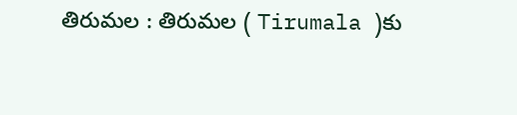తిరుమల : తిరుమల ( Tirumala )కు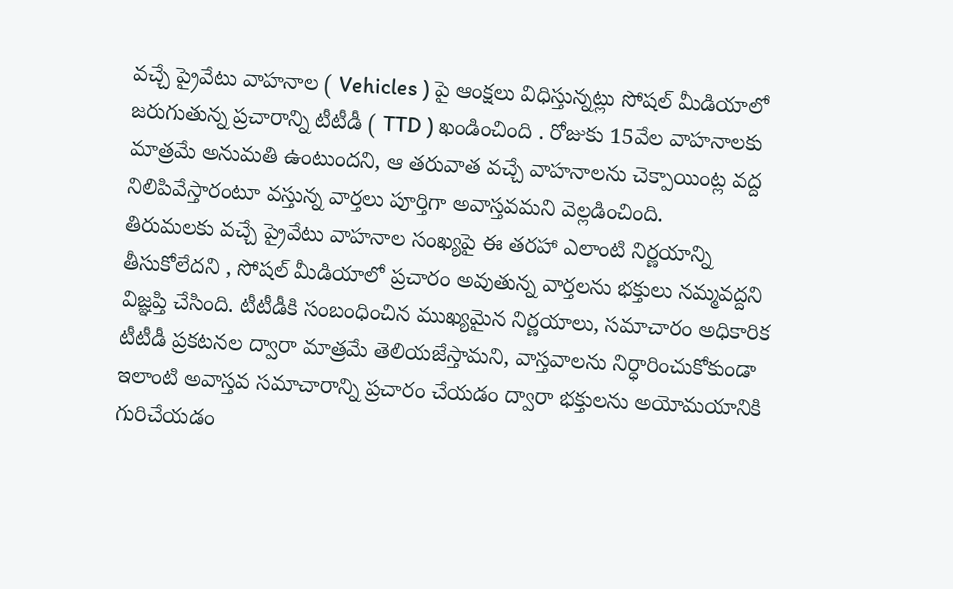వచ్చే ప్రైవేటు వాహనాల ( Vehicles ) పై ఆంక్షలు విధిస్తున్నట్లు సోషల్ మీడియాలో జరుగుతున్న ప్రచారాన్ని టీటీడీ ( TTD ) ఖండించింది . రోజుకు 15వేల వాహనాలకు మాత్రమే అనుమతి ఉంటుందని, ఆ తరువాత వచ్చే వాహనాలను చెక్పాయింట్ల వద్ద నిలిపివేస్తారంటూ వస్తున్న వార్తలు పూర్తిగా అవాస్తవమని వెల్లడించింది.
తిరుమలకు వచ్చే ప్రైవేటు వాహనాల సంఖ్యపై ఈ తరహా ఎలాంటి నిర్ణయాన్ని తీసుకోలేదని , సోషల్ మీడియాలో ప్రచారం అవుతున్న వార్తలను భక్తులు నమ్మవద్దని విజ్ఞప్తి చేసింది. టీటీడీకి సంబంధించిన ముఖ్యమైన నిర్ణయాలు, సమాచారం అధికారిక టీటీడీ ప్రకటనల ద్వారా మాత్రమే తెలియజేస్తామని, వాస్తవాలను నిర్ధారించుకోకుండా ఇలాంటి అవాస్తవ సమాచారాన్ని ప్రచారం చేయడం ద్వారా భక్తులను అయోమయానికి గురిచేయడం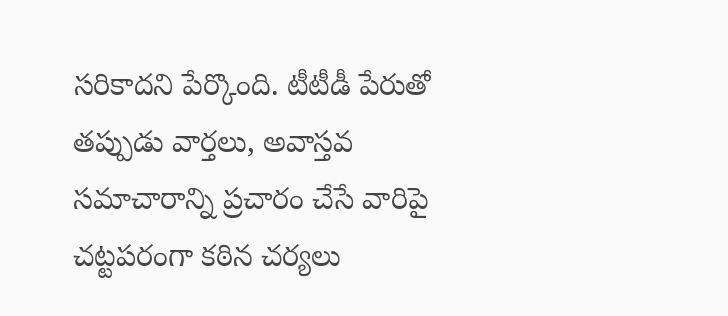సరికాదని పేర్కొంది. టీటీడీ పేరుతో తప్పుడు వార్తలు, అవాస్తవ సమాచారాన్ని ప్రచారం చేసే వారిపై చట్టపరంగా కఠిన చర్యలు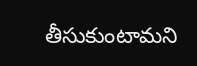తీసుకుంటామని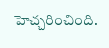హెచ్చరించింది.